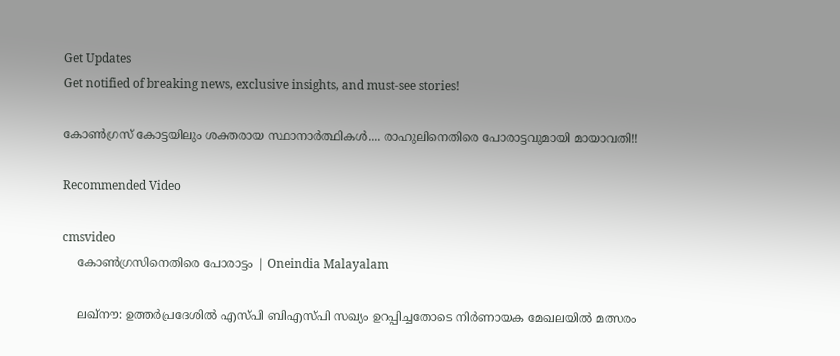Get Updates
Get notified of breaking news, exclusive insights, and must-see stories!

കോണ്‍ഗ്രസ് കോട്ടയിലും ശക്തരായ സ്ഥാനാര്‍ത്ഥികള്‍.... രാഹുലിനെതിരെ പോരാട്ടവുമായി മായാവതി!!

Recommended Video

cmsvideo
    കോണ്‍ഗ്രസിനെതിരെ പോരാട്ടം | Oneindia Malayalam

    ലഖ്‌നൗ: ഉത്തര്‍പ്രദേശില്‍ എസ്പി ബിഎസ്പി സഖ്യം ഉറപ്പിച്ചതോടെ നിര്‍ണായക മേഖലയില്‍ മത്സരം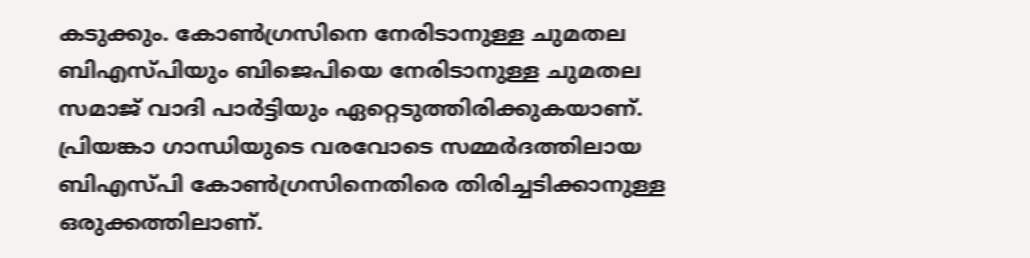കടുക്കും. കോണ്‍ഗ്രസിനെ നേരിടാനുള്ള ചുമതല ബിഎസ്പിയും ബിജെപിയെ നേരിടാനുള്ള ചുമതല സമാജ് വാദി പാര്‍ട്ടിയും ഏറ്റെടുത്തിരിക്കുകയാണ്. പ്രിയങ്കാ ഗാന്ധിയുടെ വരവോടെ സമ്മര്‍ദത്തിലായ ബിഎസ്പി കോണ്‍ഗ്രസിനെതിരെ തിരിച്ചടിക്കാനുള്ള ഒരുക്കത്തിലാണ്.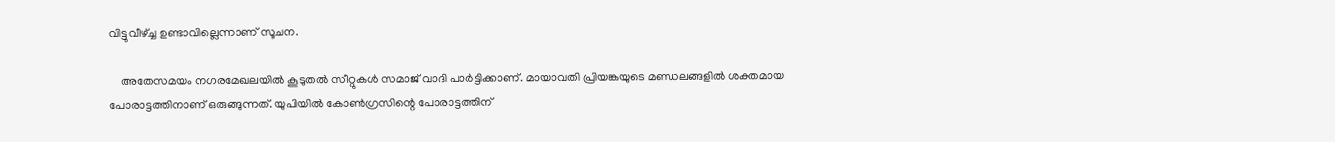വിട്ടുവീഴ്ച്ച ഉണ്ടാവില്ലെന്നാണ് സൂചന.

    അതേസമയം നഗരമേഖലയില്‍ കൂടുതല്‍ സീറ്റുകള്‍ സമാജ് വാദി പാര്‍ട്ടിക്കാണ്. മായാവതി പ്രിയങ്കയുടെ മണ്ഡലങ്ങളില്‍ ശക്തമായ പോരാട്ടത്തിനാണ് ഒരുങ്ങുന്നത്. യുപിയില്‍ കോണ്‍ഗ്രസിന്റെ പോരാട്ടത്തിന്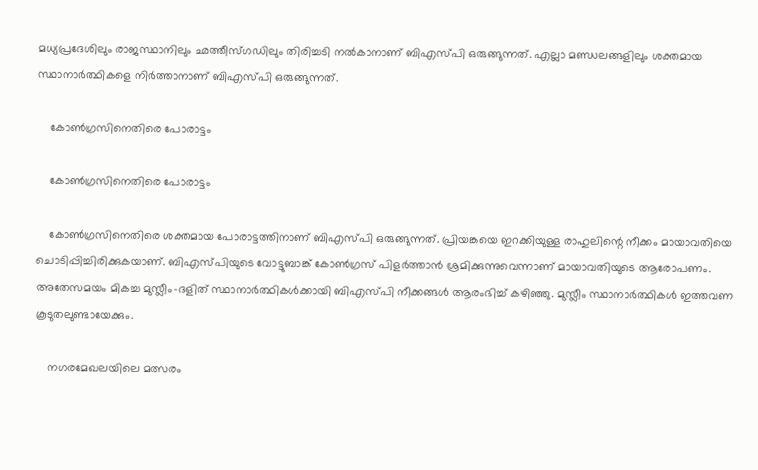മധ്യപ്രദേശിലും രാജസ്ഥാനിലും ഛത്തീസ്ഗഡിലും തിരിച്ചടി നല്‍കാനാണ് ബിഎസ്പി ഒരുങ്ങുന്നത്. എല്ലാ മണ്ഡലങ്ങളിലും ശക്തമായ സ്ഥാനാര്‍ത്ഥികളെ നിര്‍ത്താനാണ് ബിഎസ്പി ഒരുങ്ങുന്നത്.

    കോണ്‍ഗ്രസിനെതിരെ പോരാട്ടം

    കോണ്‍ഗ്രസിനെതിരെ പോരാട്ടം

    കോണ്‍ഗ്രസിനെതിരെ ശക്തമായ പോരാട്ടത്തിനാണ് ബിഎസ്പി ഒരുങ്ങുന്നത്. പ്രിയങ്കയെ ഇറക്കിയുള്ള രാഹുലിന്റെ നീക്കം മായാവതിയെ ചൊടിപ്പിച്ചിരിക്കുകയാണ്. ബിഎസ്പിയുടെ വോട്ടുബാങ്ക് കോണ്‍ഗ്രസ് പിളര്‍ത്താന്‍ ശ്രമിക്കുന്നുവെന്നാണ് മായാവതിയുടെ ആരോപണം. അതേസമയം മികച്ച മുസ്ലീം-ദളിത് സ്ഥാനാര്‍ത്ഥികള്‍ക്കായി ബിഎസ്പി നീക്കങ്ങള്‍ ആരംഭിച്ച് കഴിഞ്ഞു. മുസ്ലീം സ്ഥാനാര്‍ത്ഥികള്‍ ഇത്തവണ കൂടുതലുണ്ടായേക്കും.

    നഗരമേഖലയിലെ മത്സരം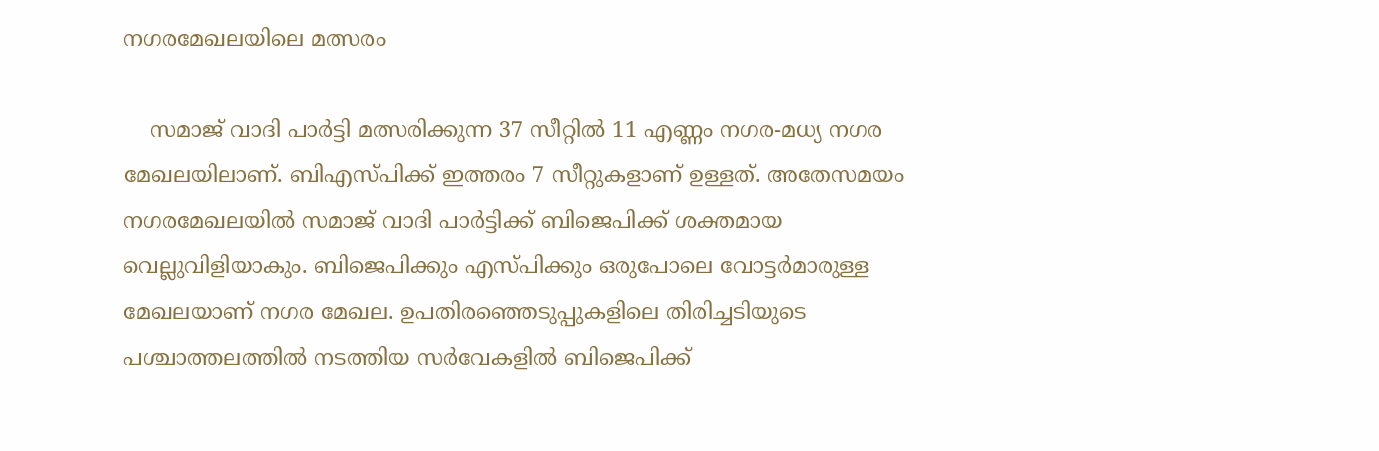നഗരമേഖലയിലെ മത്സരം

    സമാജ് വാദി പാര്‍ട്ടി മത്സരിക്കുന്ന 37 സീറ്റില്‍ 11 എണ്ണം നഗര-മധ്യ നഗര മേഖലയിലാണ്. ബിഎസ്പിക്ക് ഇത്തരം 7 സീറ്റുകളാണ് ഉള്ളത്. അതേസമയം നഗരമേഖലയില്‍ സമാജ് വാദി പാര്‍ട്ടിക്ക് ബിജെപിക്ക് ശക്തമായ വെല്ലുവിളിയാകും. ബിജെപിക്കും എസ്പിക്കും ഒരുപോലെ വോട്ടര്‍മാരുള്ള മേഖലയാണ് നഗര മേഖല. ഉപതിരഞ്ഞെടുപ്പുകളിലെ തിരിച്ചടിയുടെ പശ്ചാത്തലത്തില്‍ നടത്തിയ സര്‍വേകളില്‍ ബിജെപിക്ക്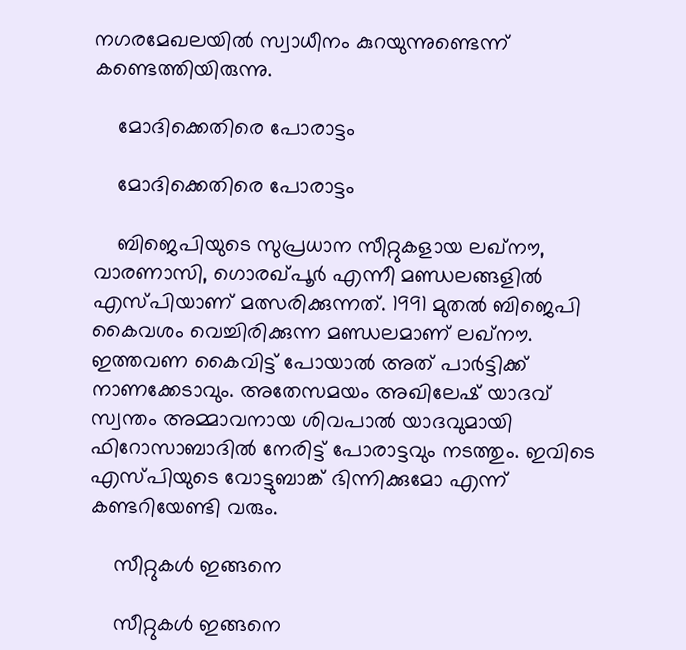നഗരമേഖലയില്‍ സ്വാധീനം കുറയുന്നുണ്ടെന്ന് കണ്ടെത്തിയിരുന്നു.

    മോദിക്കെതിരെ പോരാട്ടം

    മോദിക്കെതിരെ പോരാട്ടം

    ബിജെപിയുടെ സുപ്രധാന സീറ്റുകളായ ലഖ്‌നൗ, വാരണാസി, ഗൊരഖ്പൂര്‍ എന്നീ മണ്ഡലങ്ങളില്‍ എസ്പിയാണ് മത്സരിക്കുന്നത്. 1991 മുതല്‍ ബിജെപി കൈവശം വെച്ചിരിക്കുന്ന മണ്ഡലമാണ് ലഖ്‌നൗ. ഇത്തവണ കൈവിട്ട് പോയാല്‍ അത് പാര്‍ട്ടിക്ക് നാണക്കേടാവും. അതേസമയം അഖിലേഷ് യാദവ് സ്വന്തം അമ്മാവനായ ശിവപാല്‍ യാദവുമായി ഫിറോസാബാദില്‍ നേരിട്ട് പോരാട്ടവും നടത്തും. ഇവിടെ എസ്പിയുടെ വോട്ടുബാങ്ക് ഭിന്നിക്കുമോ എന്ന് കണ്ടറിയേണ്ടി വരും.

    സീറ്റുകള്‍ ഇങ്ങനെ

    സീറ്റുകള്‍ ഇങ്ങനെ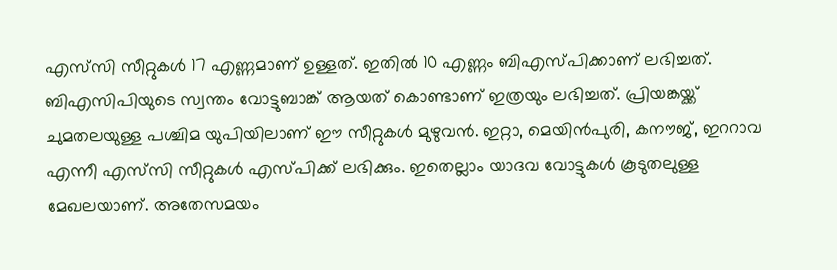എസ്‌സി സീറ്റുകള്‍ 17 എണ്ണമാണ് ഉള്ളത്. ഇതില്‍ 10 എണ്ണം ബിഎസ്പിക്കാണ് ലഭിച്ചത്. ബിഎസിപിയുടെ സ്വന്തം വോട്ടുബാങ്ക് ആയത് കൊണ്ടാണ് ഇത്രയും ലഭിച്ചത്. പ്രിയങ്കയ്ക്ക് ചുമതലയുള്ള പശ്ചിമ യുപിയിലാണ് ഈ സീറ്റുകള്‍ മുഴുവന്‍. ഇറ്റാ, മെയിന്‍പുരി, കനൗജ്, ഇററാവ എന്നീ എസ്‌സി സീറ്റുകള്‍ എസ്പിക്ക് ലഭിക്കും. ഇതെല്ലാം യാദവ വോട്ടുകള്‍ കൂടുതലുള്ള മേഖലയാണ്. അതേസമയം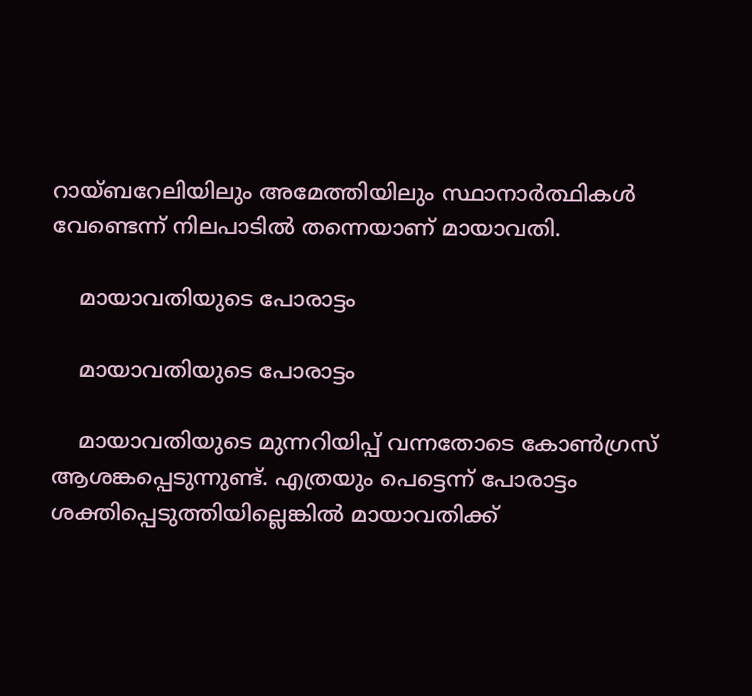റായ്ബറേലിയിലും അമേത്തിയിലും സ്ഥാനാര്‍ത്ഥികള്‍ വേണ്ടെന്ന് നിലപാടില്‍ തന്നെയാണ് മായാവതി.

    മായാവതിയുടെ പോരാട്ടം

    മായാവതിയുടെ പോരാട്ടം

    മായാവതിയുടെ മുന്നറിയിപ്പ് വന്നതോടെ കോണ്‍ഗ്രസ് ആശങ്കപ്പെടുന്നുണ്ട്. എത്രയും പെട്ടെന്ന് പോരാട്ടം ശക്തിപ്പെടുത്തിയില്ലെങ്കില്‍ മായാവതിക്ക്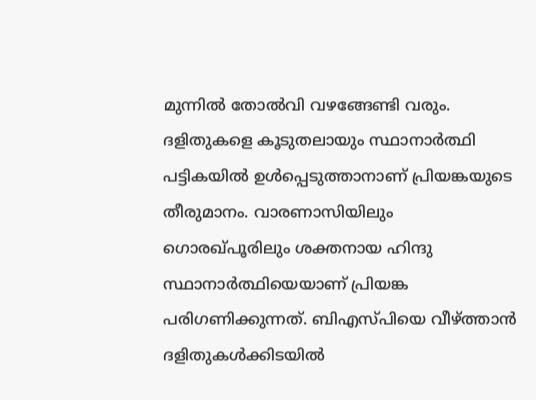മുന്നില്‍ തോല്‍വി വഴങ്ങേണ്ടി വരും. ദളിതുകളെ കൂടുതലായും സ്ഥാനാര്‍ത്ഥി പട്ടികയില്‍ ഉള്‍പ്പെടുത്താനാണ് പ്രിയങ്കയുടെ തീരുമാനം. വാരണാസിയിലും ഗൊരഖ്പൂരിലും ശക്തനായ ഹിന്ദു സ്ഥാനാര്‍ത്ഥിയെയാണ് പ്രിയങ്ക പരിഗണിക്കുന്നത്. ബിഎസ്പിയെ വീഴ്ത്താന്‍ ദളിതുകള്‍ക്കിടയില്‍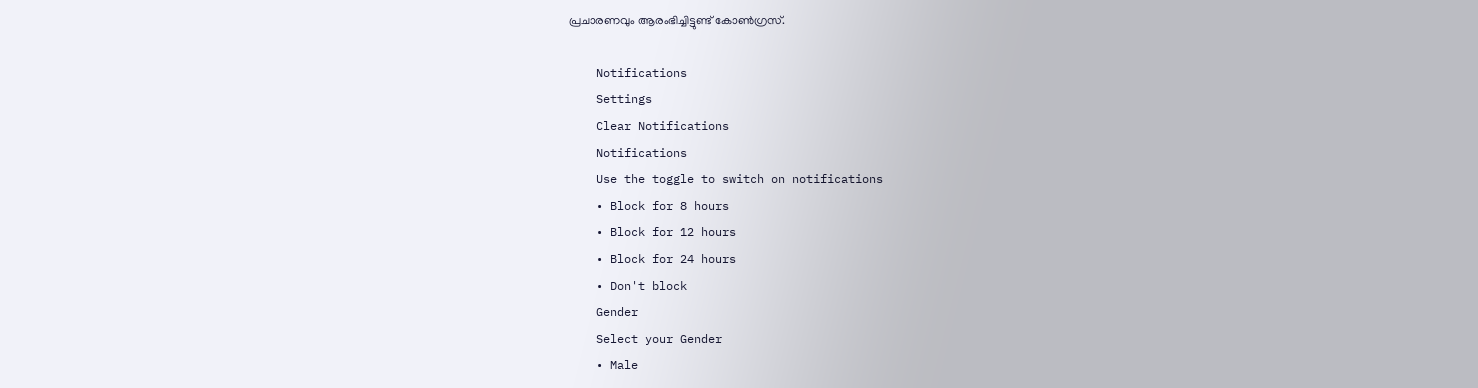പ്രചാരണവും ആരംഭിച്ചിട്ടുണ്ട് കോണ്‍ഗ്രസ്.

    Notifications
    Settings
    Clear Notifications
    Notifications
    Use the toggle to switch on notifications
    • Block for 8 hours
    • Block for 12 hours
    • Block for 24 hours
    • Don't block
    Gender
    Select your Gender
    • Male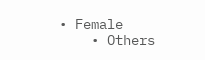• Female
    • Others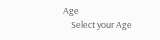Age
    Select your Age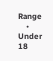Range
    • Under 18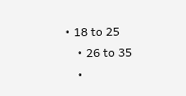• 18 to 25
    • 26 to 35
    •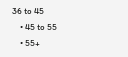36 to 45
    • 45 to 55
    • 55+